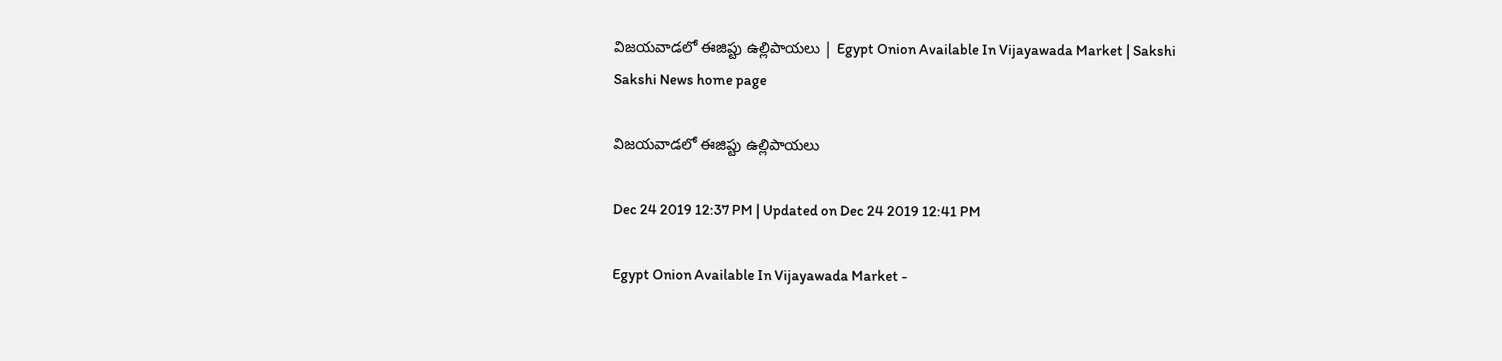విజయవాడలో ఈజిప్టు ఉల్లిపాయలు | Egypt Onion Available In Vijayawada Market | Sakshi
Sakshi News home page

విజయవాడలో ఈజిప్టు ఉల్లిపాయలు

Dec 24 2019 12:37 PM | Updated on Dec 24 2019 12:41 PM

Egypt Onion Available In Vijayawada Market -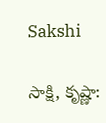Sakshi

సాక్షి, కృష్ణా: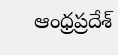ఆంధ్రప్రదేశ్‌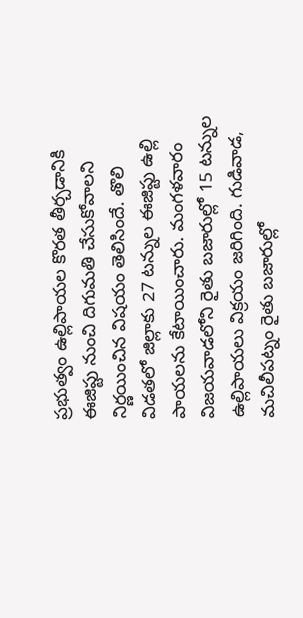ప్రభుత్వం ఉల్లిపాయల కొరత తీర్చడానికి ఈజిప్టు నుంచి దిగుమతి చేసుకోవాలని నిర్ణయించిన విషయం తెలిసిందే. తొలి విడతలో జిల్లాకు 27 టన్నుల ఈజిప్టు ఉల్లి పాయలను కేటాయించారు. మంగళవారం విజయవాడలోని రైతు బజారుల్లో 15 టన్నుల ఉల్లిపాయలు విక్రయం జరిగింది. గుడివాడ, మచిలీపట్నం రైతు బజారుల్లో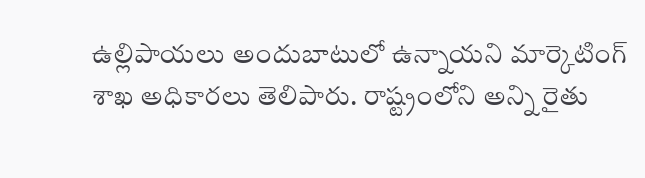ఉల్లిపాయలు అందుబాటులో ఉన్నాయని మార్కెటింగ్‌ శాఖ అధికారలు తెలిపారు. రాష్ట్రంలోని అన్ని రైతు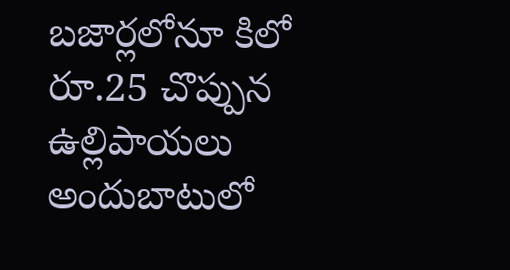బజార్లలోనూ కిలో రూ.25 చొప్పున ఉల్లిపాయలు అందుబాటులో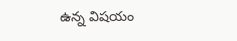ఉన్న విషయం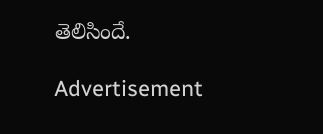తెలిసిందే.

Advertisement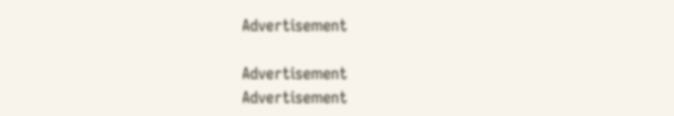Advertisement

Advertisement
Advertisement